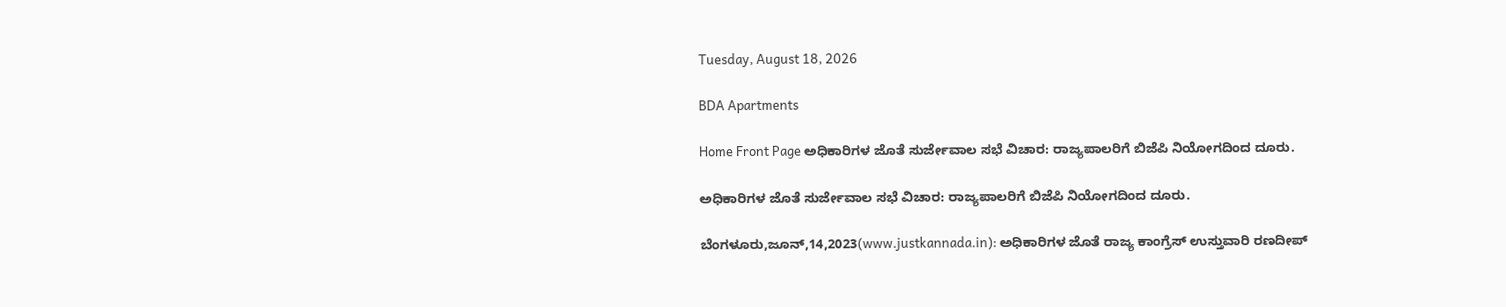Tuesday, August 18, 2026

BDA Apartments

Home Front Page ಅಧಿಕಾರಿಗಳ ಜೊತೆ ಸುರ್ಜೇವಾಲ ಸಭೆ ವಿಚಾರ: ರಾಜ್ಯಪಾಲರಿಗೆ ಬಿಜೆಪಿ ನಿಯೋಗದಿಂದ ದೂರು.

ಅಧಿಕಾರಿಗಳ ಜೊತೆ ಸುರ್ಜೇವಾಲ ಸಭೆ ವಿಚಾರ: ರಾಜ್ಯಪಾಲರಿಗೆ ಬಿಜೆಪಿ ನಿಯೋಗದಿಂದ ದೂರು.

ಬೆಂಗಳೂರು,ಜೂನ್,14,2023(www.justkannada.in): ಅಧಿಕಾರಿಗಳ ಜೊತೆ ರಾಜ್ಯ ಕಾಂಗ್ರೆಸ್ ಉಸ್ತುವಾರಿ ರಣದೀಪ್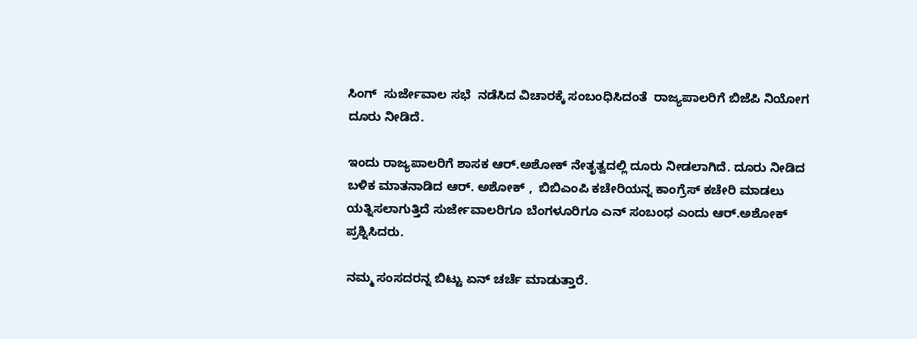ಸಿಂಗ್  ಸುರ್ಜೇವಾಲ ಸಭೆ  ನಡೆಸಿದ ವಿಚಾರಕ್ಕೆ ಸಂಬಂಧಿಸಿದಂತೆ  ರಾಜ್ಯಪಾಲರಿಗೆ ಬಿಜೆಪಿ ನಿಯೋಗ ದೂರು ನೀಡಿದೆ.

ಇಂದು ರಾಜ್ಯಪಾಲರಿಗೆ ಶಾಸಕ ಆರ್.ಅಶೋಕ್ ನೇತೃತ್ವದಲ್ಲಿ ದೂರು ನೀಡಲಾಗಿದೆ. ದೂರು ನೀಡಿದ ಬಳಿಕ ಮಾತನಾಡಿದ ಆರ್. ಅಶೋಕ್ ,  ಬಿಬಿಎಂಪಿ ಕಚೇರಿಯನ್ನ ಕಾಂಗ್ರೆಸ್ ಕಚೇರಿ ಮಾಡಲು ಯತ್ನಿಸಲಾಗುತ್ತಿದೆ ಸುರ್ಜೇವಾಲರಿಗೂ ಬೆಂಗಳೂರಿಗೂ ಎನ್ ಸಂಬಂಧ ಎಂದು ಆರ್.ಅಶೋಕ್ ಪ್ರಶ್ನಿಸಿದರು.

ನಮ್ಮ ಸಂಸದರನ್ನ ಬಿಟ್ಟು ಏನ್ ಚರ್ಚೆ ಮಾಡುತ್ತಾರೆ.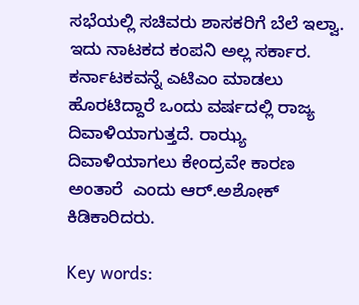ಸಭೆಯಲ್ಲಿ ಸಚಿವರು ಶಾಸಕರಿಗೆ ಬೆಲೆ ಇಲ್ವಾ. ಇದು ನಾಟಕದ ಕಂಪನಿ ಅಲ್ಲ ಸರ್ಕಾರ. ಕರ್ನಾಟಕವನ್ನೆ ಎಟಿಎಂ ಮಾಡಲು ಹೊರಟಿದ್ದಾರೆ ಒಂದು ವರ್ಷದಲ್ಲಿ ರಾಜ್ಯ ದಿವಾಳಿಯಾಗುತ್ತದೆ. ರಾಝ್ಯ ದಿವಾಳಿಯಾಗಲು ಕೇಂದ್ರವೇ ಕಾರಣ ಅಂತಾರೆ  ಎಂದು ಆರ್.ಅಶೋಕ್ ಕಿಡಿಕಾರಿದರು.

Key words: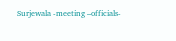Surjewala -meeting –officials-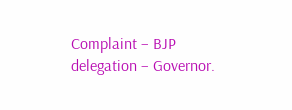Complaint – BJP delegation – Governor.